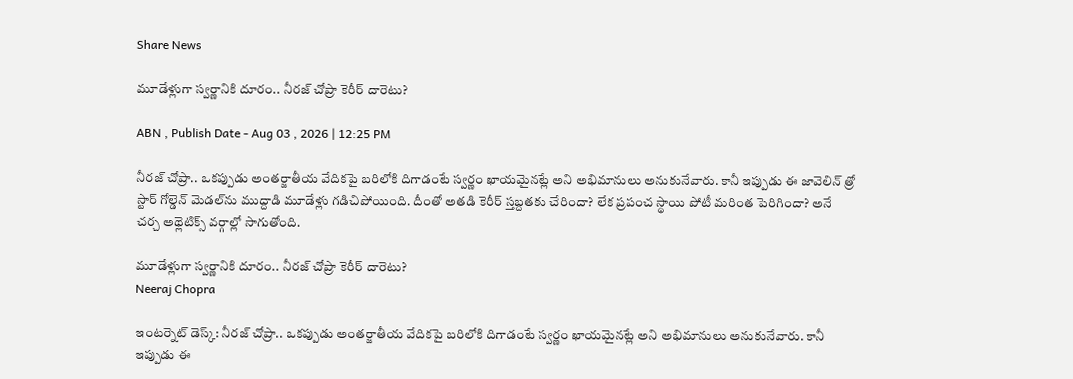Share News

మూడేళ్లుగా స్వర్ణానికి దూరం.. నీరజ్ చోప్రా కెరీర్ దారెటు?

ABN , Publish Date - Aug 03 , 2026 | 12:25 PM

నీరజ్ చోప్రా.. ఒకప్పుడు అంతర్జాతీయ వేదికపై బరిలోకి దిగాడంటే స్వర్ణం ఖాయమైనట్లే అని అభిమానులు అనుకునేవారు. కానీ ఇప్పుడు ఈ జావెలిన్ త్రో స్టార్ గోల్డెన్ మెడల్‌ను ముద్దాడి మూడేళ్లు గడిచిపోయింది. దీంతో అతడి కెరీర్ స్తబ్దతకు చేరిందా? లేక ప్రపంచ స్థాయి పోటీ మరింత పెరిగిందా? అనే చర్చ అథ్లెటిక్స్ వర్గాల్లో సాగుతోంది.

మూడేళ్లుగా స్వర్ణానికి దూరం.. నీరజ్ చోప్రా కెరీర్ దారెటు?
Neeraj Chopra

ఇంటర్నెట్ డెస్క్: నీరజ్ చోప్రా.. ఒకప్పుడు అంతర్జాతీయ వేదికపై బరిలోకి దిగాడంటే స్వర్ణం ఖాయమైనట్లే అని అభిమానులు అనుకునేవారు. కానీ ఇప్పుడు ఈ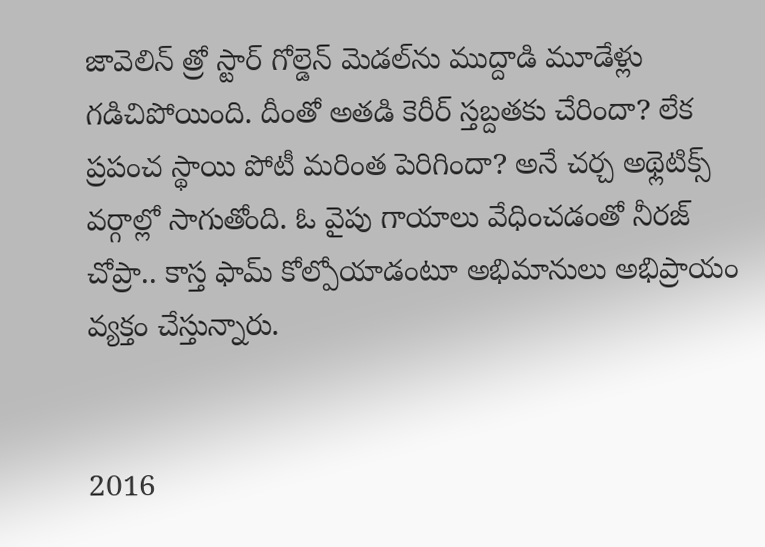జావెలిన్ త్రో స్టార్ గోల్డెన్ మెడల్‌ను ముద్దాడి మూడేళ్లు గడిచిపోయింది. దీంతో అతడి కెరీర్ స్తబ్దతకు చేరిందా? లేక ప్రపంచ స్థాయి పోటీ మరింత పెరిగిందా? అనే చర్చ అథ్లెటిక్స్ వర్గాల్లో సాగుతోంది. ఓ వైపు గాయాలు వేధించడంతో నీరజ్ చోప్రా.. కాస్త ఫామ్ కోల్పోయాడంటూ అభిమానులు అభిప్రాయం వ్యక్తం చేస్తున్నారు.


2016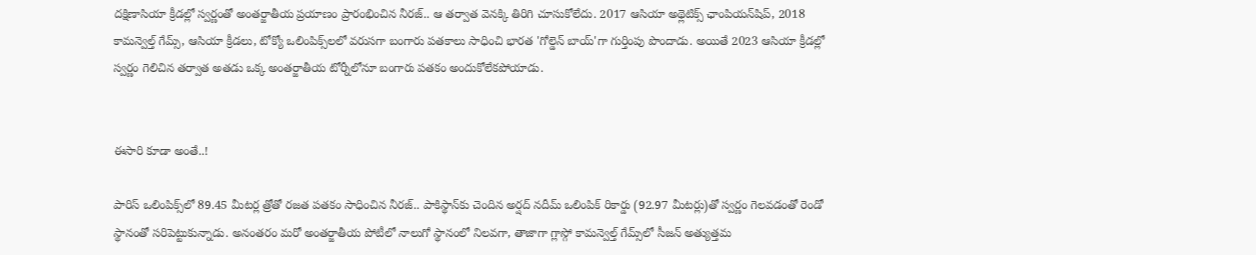దక్షిణాసియా క్రీడల్లో స్వర్ణంతో అంతర్జాతీయ ప్రయాణం ప్రారంభించిన నీరజ్.. ఆ తర్వాత వెనక్కి తిరిగి చూసుకోలేదు. 2017 ఆసియా అథ్లెటిక్స్ ఛాంపియన్‌షిప్, 2018 కామన్వెల్త్ గేమ్స్, ఆసియా క్రీడలు, టోక్యో ఒలింపిక్స్‌లలో వరుసగా బంగారు పతకాలు సాధించి భారత 'గోల్డెన్ బాయ్'గా గుర్తింపు పొందాడు. అయితే 2023 ఆసియా క్రీడల్లో స్వర్ణం గెలిచిన తర్వాత అతడు ఒక్క అంతర్జాతీయ టోర్నీలోనూ బంగారు పతకం అందుకోలేకపోయాడు.


ఈసారి కూడా అంతే..!

పారిస్ ఒలింపిక్స్‌లో 89.45 మీటర్ల త్రోతో రజత పతకం సాధించిన నీరజ్.. పాకిస్థాన్‌కు చెందిన అర్షద్ నదీమ్ ఒలింపిక్ రికార్డు (92.97 మీటర్లు)తో స్వర్ణం గెలవడంతో రెండో స్థానంతో సరిపెట్టుకున్నాడు. అనంతరం మరో అంతర్జాతీయ పోటీలో నాలుగో స్థానంలో నిలవగా, తాజాగా గ్లాస్గో కామన్వెల్త్ గేమ్స్‌లో సీజన్ అత్యుత్తమ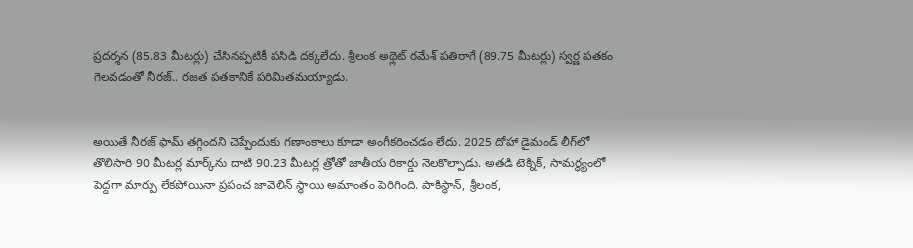ప్రదర్శన (85.83 మీటర్లు) చేసినప్పటికీ పసిడి దక్కలేదు. శ్రీలంక అథ్లెట్ రమేశ్ పతిరాగే (89.75 మీటర్లు) స్వర్ణ పతకం గెలవడంతో నీరజ్.. రజత పతకానికే పరిమితమయ్యాడు.


అయితే నీరజ్ ఫామ్ తగ్గిందని చెప్పేందుకు గణాంకాలు కూడా అంగీకరించడం లేదు. 2025 దోహా డైమండ్ లీగ్‌లో తొలిసారి 90 మీటర్ల మార్క్‌ను దాటి 90.23 మీటర్ల త్రోతో జాతీయ రికార్డు నెలకొల్పాడు. అతడి టెక్నిక్, సామర్థ్యంలో పెద్దగా మార్పు లేకపోయినా ప్రపంచ జావెలిన్ స్థాయి అమాంతం పెరిగింది. పాకిస్థాన్, శ్రీలంక,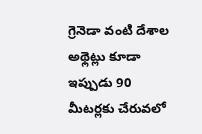గ్రెనెడా వంటి దేశాల అథ్లెట్లు కూడా ఇప్పుడు 90 మీటర్లకు చేరువలో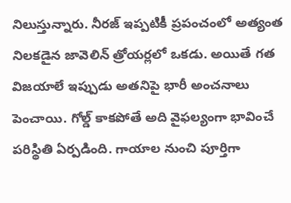నిలుస్తున్నారు. నీరజ్ ఇప్పటికీ ప్రపంచంలో అత్యంత నిలకడైన జావెలిన్ త్రోయర్లలో ఒకడు. అయితే గత విజయాలే ఇప్పుడు అతనిపై భారీ అంచనాలు పెంచాయి. గోల్డ్ కాకపోతే అది వైఫల్యంగా భావించే పరిస్థితి ఏర్పడింది. గాయాల నుంచి పూర్తిగా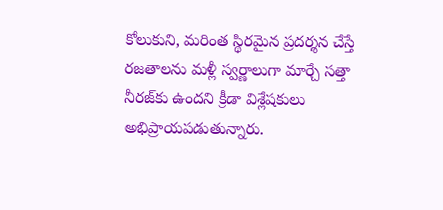కోలుకుని, మరింత స్థిరమైన ప్రదర్శన చేస్తే రజతాలను మళ్లీ స్వర్ణాలుగా మార్చే సత్తా నీరజ్‌కు ఉందని క్రీడా విశ్లేషకులు అభిప్రాయపడుతున్నారు.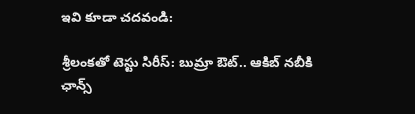ఇవి కూడా చదవండి:

శ్రీలంకతో టెస్టు సిరీస్: బుమ్రా ఔట్.. ఆకిబ్ నబీకి ఛాన్స్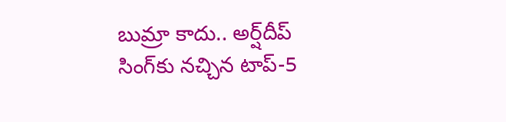బుమ్రా కాదు.. అర్ష్‌దీప్ సింగ్‌కు నచ్చిన టాప్-5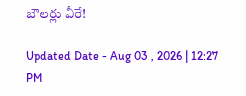బౌలర్లు వీరే!

Updated Date - Aug 03 , 2026 | 12:27 PM